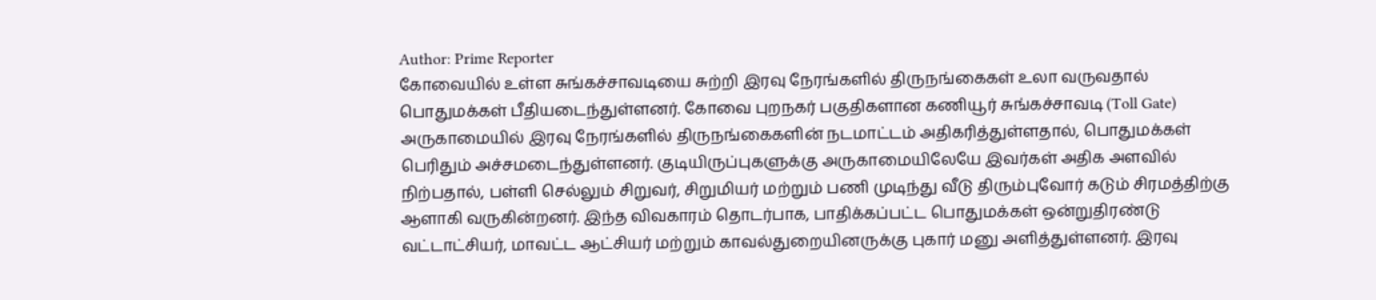Author: Prime Reporter
கோவையில் உள்ள சுங்கச்சாவடியை சுற்றி இரவு நேரங்களில் திருநங்கைகள் உலா வருவதால் பொதுமக்கள் பீதியடைந்துள்ளனர். கோவை புறநகர் பகுதிகளான கணியூர் சுங்கச்சாவடி (Toll Gate) அருகாமையில் இரவு நேரங்களில் திருநங்கைகளின் நடமாட்டம் அதிகரித்துள்ளதால், பொதுமக்கள் பெரிதும் அச்சமடைந்துள்ளனர். குடியிருப்புகளுக்கு அருகாமையிலேயே இவர்கள் அதிக அளவில் நிற்பதால், பள்ளி செல்லும் சிறுவர், சிறுமியர் மற்றும் பணி முடிந்து வீடு திரும்புவோர் கடும் சிரமத்திற்கு ஆளாகி வருகின்றனர். இந்த விவகாரம் தொடர்பாக, பாதிக்கப்பட்ட பொதுமக்கள் ஒன்றுதிரண்டு வட்டாட்சியர், மாவட்ட ஆட்சியர் மற்றும் காவல்துறையினருக்கு புகார் மனு அளித்துள்ளனர். இரவு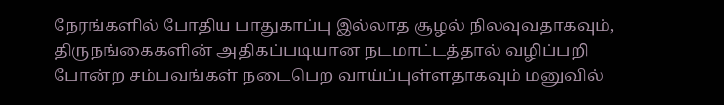நேரங்களில் போதிய பாதுகாப்பு இல்லாத சூழல் நிலவுவதாகவும், திருநங்கைகளின் அதிகப்படியான நடமாட்டத்தால் வழிப்பறி போன்ற சம்பவங்கள் நடைபெற வாய்ப்புள்ளதாகவும் மனுவில்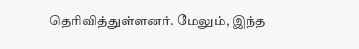தெரிவித்துள்ளனர். மேலும், இந்த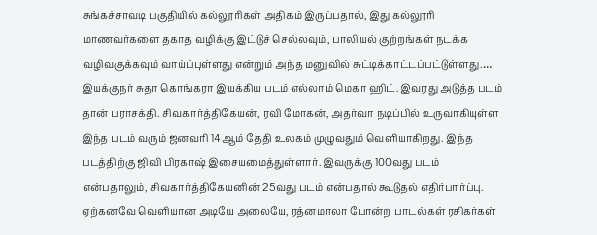சுங்கச்சாவடி பகுதியில் கல்லூரிகள் அதிகம் இருப்பதால், இது கல்லூரி மாணவர்களை தகாத வழிக்கு இட்டுச் செல்லவும், பாலியல் குற்றங்கள் நடக்க வழிவகுக்கவும் வாய்ப்புள்ளது என்றும் அந்த மனுவில் சுட்டிக்காட்டப்பட்டுள்ளது.…
இயக்குநர் சுதா கொங்கரா இயக்கிய படம் எல்லாம் மெகா ஹிட். இவரது அடுத்த படம் தான் பராசக்தி. சிவகார்த்திகேயன், ரவி மோகன், அதர்வா நடிப்பில் உருவாகியுள்ள இந்த படம் வரும் ஜனவரி 14ஆம் தேதி உலகம் முழுவதும் வெளியாகிறது. இந்த படத்திற்கு ஜிவி பிரகாஷ் இசையமைத்துள்ளார். இவருக்கு 100வது படம் என்பதாலும், சிவகார்த்திகேயனின் 25வது படம் என்பதால் கூடுதல் எதிர்பார்ப்பு. ஏற்கனவே வெளியான அடியே அலையே, ரத்னமாலா போன்ற பாடல்கள் ரசிகர்கள்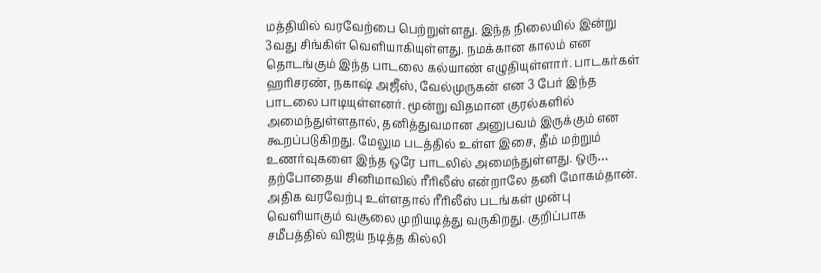மத்தியில் வரவேற்பை பெற்றுள்ளது. இந்த நிலையில் இன்று 3வது சிங்கிள் வெளியாகியுள்ளது. நமக்கான காலம் என தொடங்கும் இந்த பாடலை கல்யாண் எழுதியுள்ளார். பாடகர்கள் ஹரிசரண், நகாஷ் அஜீஸ், வேல்முருகன் என 3 பேர் இந்த பாடலை பாடியுள்ளனர். மூன்று விதமான குரல்களில் அமைந்துள்ளதால், தனித்துவமான அனுபவம் இருக்கும் என கூறப்படுகிறது. மேலும படத்தில் உள்ள இசை, தீம் மற்றும் உணர்வுகளை இந்த ஒரே பாடலில் அமைந்துள்ளது. ஒரு…
தற்போதைய சினிமாவில் ரீரிலீஸ் என்றாலே தனி மோகம்தான். அதிக வரவேற்பு உள்ளதால் ரீரிலீஸ் படங்கள் முன்பு வெளியாகும் வசூலை முறியடித்து வருகிறது. குறிப்பாக சமீபத்தில் விஜய் நடித்த கில்லி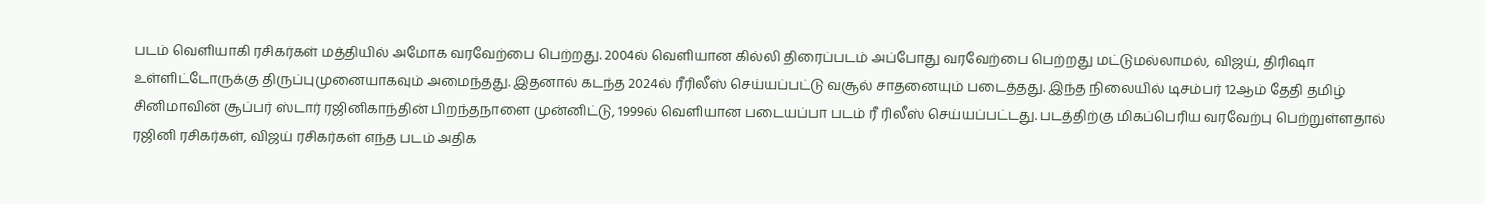படம் வெளியாகி ரசிகர்கள் மத்தியில் அமோக வரவேற்பை பெற்றது. 2004ல் வெளியான கில்லி திரைப்படம் அப்போது வரவேற்பை பெற்றது மட்டுமல்லாமல், விஜய், திரிஷா உள்ளிட்டோருக்கு திருப்புமுனையாகவும் அமைந்தது. இதனால் கடந்த 2024ல் ரீரிலீஸ் செய்யப்பட்டு வசூல் சாதனையும் படைத்தது. இந்த நிலையில் டிசம்பர் 12ஆம் தேதி தமிழ் சினிமாவின் சூப்பர் ஸ்டார் ரஜினிகாந்தின் பிறந்தநாளை முன்னிட்டு, 1999ல் வெளியான படையப்பா படம் ரீ ரிலீஸ் செய்யப்பட்டது. படத்திற்கு மிகப்பெரிய வரவேற்பு பெற்றுள்ளதால் ரஜினி ரசிகர்கள், விஜய் ரசிகர்கள் எந்த படம் அதிக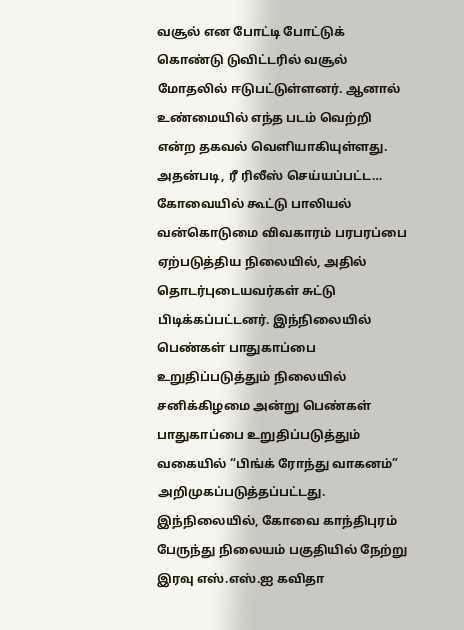வசூல் என போட்டி போட்டுக் கொண்டு டுவிட்டரில் வசூல் மோதலில் ஈடுபட்டுள்ளனர். ஆனால் உண்மையில் எந்த படம் வெற்றி என்ற தகவல் வெளியாகியுள்ளது. அதன்படி, ரீ ரிலீஸ் செய்யப்பட்ட…
கோவையில் கூட்டு பாலியல் வன்கொடுமை விவகாரம் பரபரப்பை ஏற்படுத்திய நிலையில், அதில் தொடர்புடையவர்கள் சுட்டு பிடிக்கப்பட்டனர். இந்நிலையில் பெண்கள் பாதுகாப்பை உறுதிப்படுத்தும் நிலையில் சனிக்கிழமை அன்று பெண்கள் பாதுகாப்பை உறுதிப்படுத்தும் வகையில் “பிங்க் ரோந்து வாகனம்” அறிமுகப்படுத்தப்பட்டது. இந்நிலையில், கோவை காந்திபுரம் பேருந்து நிலையம் பகுதியில் நேற்று இரவு எஸ்.எஸ்.ஐ கவிதா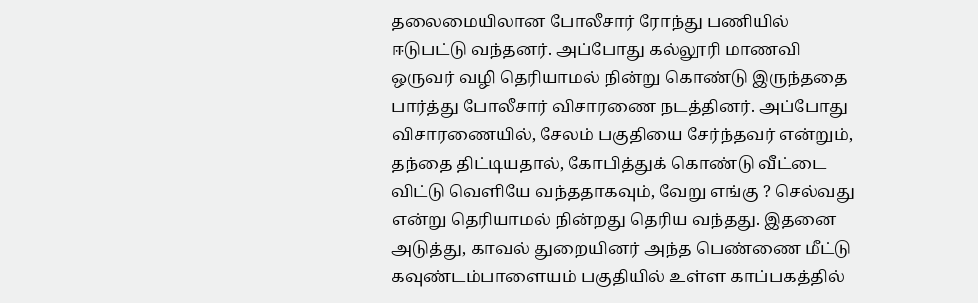தலைமையிலான போலீசார் ரோந்து பணியில் ஈடுபட்டு வந்தனர். அப்போது கல்லூரி மாணவி ஒருவர் வழி தெரியாமல் நின்று கொண்டு இருந்ததை பார்த்து போலீசார் விசாரணை நடத்தினர். அப்போது விசாரணையில், சேலம் பகுதியை சேர்ந்தவர் என்றும், தந்தை திட்டியதால், கோபித்துக் கொண்டு வீட்டை விட்டு வெளியே வந்ததாகவும், வேறு எங்கு ? செல்வது என்று தெரியாமல் நின்றது தெரிய வந்தது. இதனை அடுத்து, காவல் துறையினர் அந்த பெண்ணை மீட்டு கவுண்டம்பாளையம் பகுதியில் உள்ள காப்பகத்தில்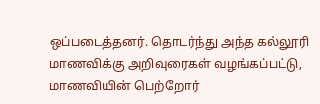ஒப்படைத்தனர். தொடர்ந்து அந்த கல்லூரி மாணவிக்கு அறிவுரைகள் வழங்கப்பட்டு, மாணவியின் பெற்றோர்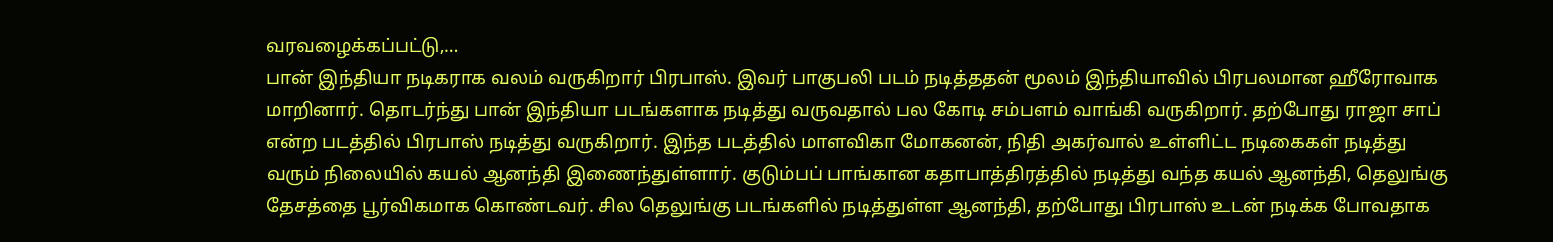வரவழைக்கப்பட்டு,…
பான் இந்தியா நடிகராக வலம் வருகிறார் பிரபாஸ். இவர் பாகுபலி படம் நடித்ததன் மூலம் இந்தியாவில் பிரபலமான ஹீரோவாக மாறினார். தொடர்ந்து பான் இந்தியா படங்களாக நடித்து வருவதால் பல கோடி சம்பளம் வாங்கி வருகிறார். தற்போது ராஜா சாப் என்ற படத்தில் பிரபாஸ் நடித்து வருகிறார். இந்த படத்தில் மாளவிகா மோகனன், நிதி அகர்வால் உள்ளிட்ட நடிகைகள் நடித்து வரும் நிலையில் கயல் ஆனந்தி இணைந்துள்ளார். குடும்பப் பாங்கான கதாபாத்திரத்தில் நடித்து வந்த கயல் ஆனந்தி, தெலுங்கு தேசத்தை பூர்விகமாக கொண்டவர். சில தெலுங்கு படங்களில் நடித்துள்ள ஆனந்தி, தற்போது பிரபாஸ் உடன் நடிக்க போவதாக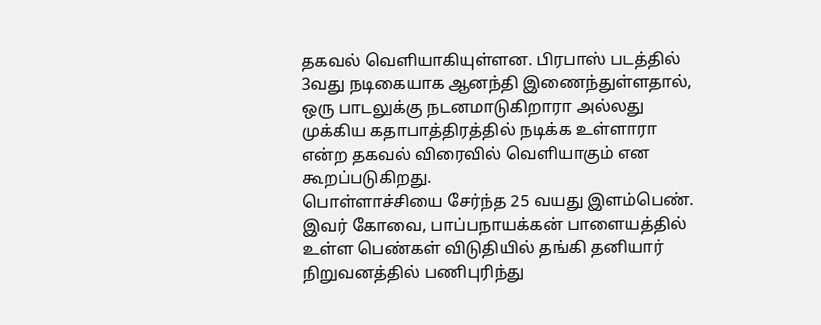தகவல் வெளியாகியுள்ளன. பிரபாஸ் படத்தில் 3வது நடிகையாக ஆனந்தி இணைந்துள்ளதால், ஒரு பாடலுக்கு நடனமாடுகிறாரா அல்லது முக்கிய கதாபாத்திரத்தில் நடிக்க உள்ளாரா என்ற தகவல் விரைவில் வெளியாகும் என கூறப்படுகிறது.
பொள்ளாச்சியை சேர்ந்த 25 வயது இளம்பெண். இவர் கோவை, பாப்பநாயக்கன் பாளையத்தில் உள்ள பெண்கள் விடுதியில் தங்கி தனியார் நிறுவனத்தில் பணிபுரிந்து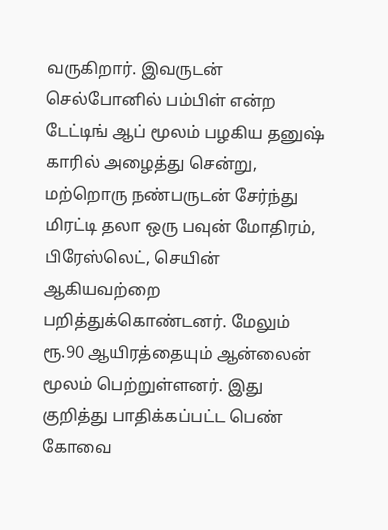வருகிறார். இவருடன் செல்போனில் பம்பிள் என்ற டேட்டிங் ஆப் மூலம் பழகிய தனுஷ் காரில் அழைத்து சென்று, மற்றொரு நண்பருடன் சேர்ந்து மிரட்டி தலா ஒரு பவுன் மோதிரம், பிரேஸ்லெட், செயின் ஆகியவற்றை பறித்துக்கொண்டனர். மேலும் ரூ.90 ஆயிரத்தையும் ஆன்லைன் மூலம் பெற்றுள்ளனர். இது குறித்து பாதிக்கப்பட்ட பெண் கோவை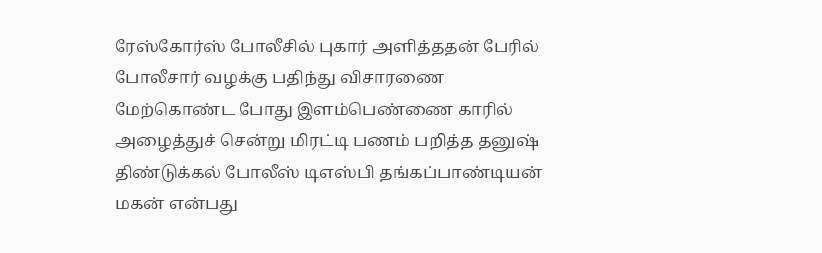ரேஸ்கோர்ஸ் போலீசில் புகார் அளித்ததன் பேரில் போலீசார் வழக்கு பதிந்து விசாரணை மேற்கொண்ட போது இளம்பெண்ணை காரில் அழைத்துச் சென்று மிரட்டி பணம் பறித்த தனுஷ் திண்டுக்கல் போலீஸ் டிஎஸ்பி தங்கப்பாண்டியன் மகன் என்பது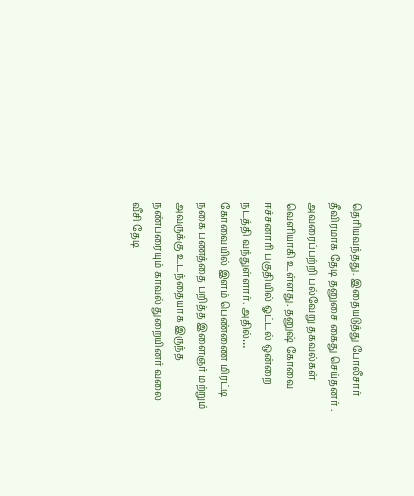தெரியவந்தது. இதையடுத்து போலீசார் தீவிரமாக தேடி தனுசை கைது செய்தனர் . அவரைப்பற்றி பல்வேறு தகவல்கள் வெளியாகி உள்ளது. தனுஷ் கோவை ஈச்சனாரி பகுதியில் ஓட்டல் ஒன்றை நடத்தி வந்துள்ளார். அதில்…
கோவையில் இளம் பெண்ணை மிரட்டி நகை பணத்தை பறித்த இளைஞர் மற்றும் அவருக்கு உடந்தையாக இருந்த நண்பரையும் காவல் துறையினர் வலை வீசி தேடி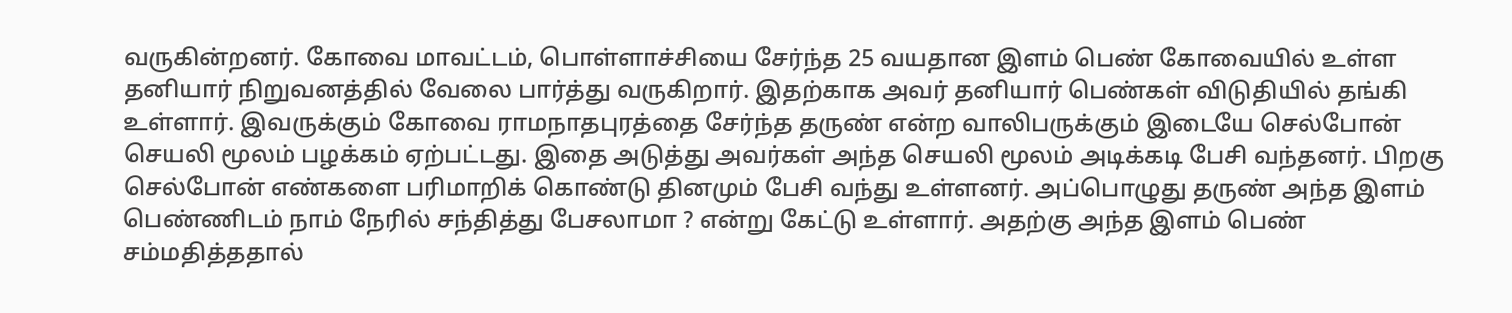வருகின்றனர். கோவை மாவட்டம், பொள்ளாச்சியை சேர்ந்த 25 வயதான இளம் பெண் கோவையில் உள்ள தனியார் நிறுவனத்தில் வேலை பார்த்து வருகிறார். இதற்காக அவர் தனியார் பெண்கள் விடுதியில் தங்கி உள்ளார். இவருக்கும் கோவை ராமநாதபுரத்தை சேர்ந்த தருண் என்ற வாலிபருக்கும் இடையே செல்போன் செயலி மூலம் பழக்கம் ஏற்பட்டது. இதை அடுத்து அவர்கள் அந்த செயலி மூலம் அடிக்கடி பேசி வந்தனர். பிறகு செல்போன் எண்களை பரிமாறிக் கொண்டு தினமும் பேசி வந்து உள்ளனர். அப்பொழுது தருண் அந்த இளம் பெண்ணிடம் நாம் நேரில் சந்தித்து பேசலாமா ? என்று கேட்டு உள்ளார். அதற்கு அந்த இளம் பெண் சம்மதித்ததால்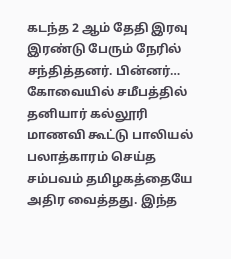கடந்த 2 ஆம் தேதி இரவு இரண்டு பேரும் நேரில் சந்தித்தனர். பின்னர்…
கோவையில் சமீபத்தில் தனியார் கல்லூரி மாணவி கூட்டு பாலியல் பலாத்காரம் செய்த சம்பவம் தமிழகத்தையே அதிர வைத்தது. இந்த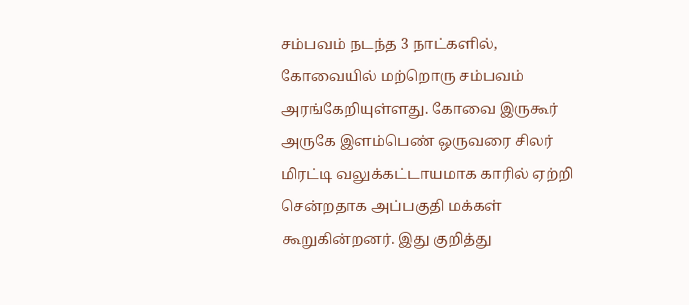சம்பவம் நடந்த 3 நாட்களில், கோவையில் மற்றொரு சம்பவம் அரங்கேறியுள்ளது. கோவை இருகூர் அருகே இளம்பெண் ஒருவரை சிலர் மிரட்டி வலுக்கட்டாயமாக காரில் ஏற்றி சென்றதாக அப்பகுதி மக்கள் கூறுகின்றனர். இது குறித்து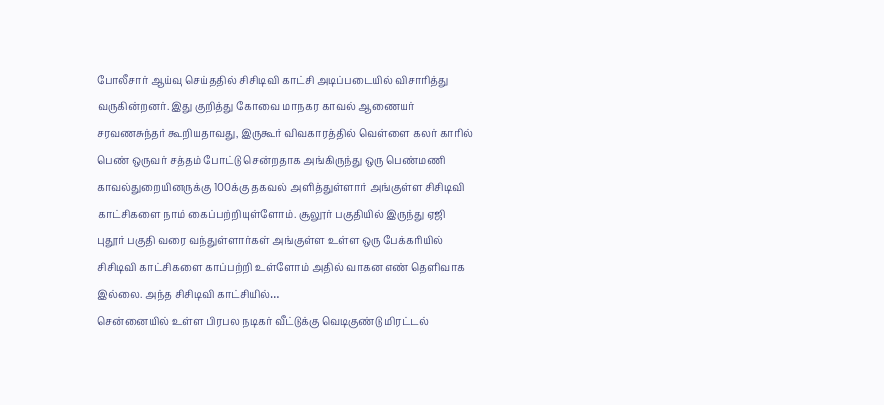போலீசார் ஆய்வு செய்ததில் சிசிடிவி காட்சி அடிப்படையில் விசாரித்து வருகின்றனர். இது குறித்து கோவை மாநகர காவல் ஆணையர் சரவணசுந்தர் கூறியதாவது, இருகூர் விவகாரத்தில் வெள்ளை கலர் காரில் பெண் ஒருவர் சத்தம் போட்டு சென்றதாக அங்கிருந்து ஒரு பெண்மணி காவல்துறையினருக்கு 100க்கு தகவல் அளித்துள்ளார் அங்குள்ள சிசிடிவி காட்சிகளை நாம் கைப்பற்றியுள்ளோம். சூலூர் பகுதியில் இருந்து ஏஜி புதூர் பகுதி வரை வந்துள்ளார்கள் அங்குள்ள உள்ள ஒரு பேக்கரியில் சிசிடிவி காட்சிகளை காப்பற்றி உள்ளோம் அதில் வாகன எண் தெளிவாக இல்லை. அந்த சிசிடிவி காட்சியில்…
சென்னையில் உள்ள பிரபல நடிகர் வீட்டுக்கு வெடிகுண்டு மிரட்டல்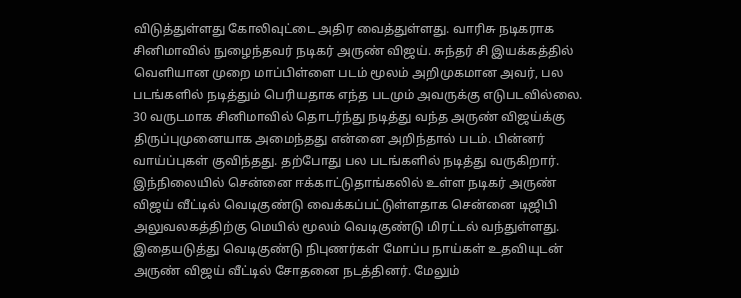விடுத்துள்ளது கோலிவுட்டை அதிர வைத்துள்ளது. வாரிசு நடிகராக சினிமாவில் நுழைந்தவர் நடிகர் அருண் விஜய். சுந்தர் சி இயக்கத்தில் வெளியான முறை மாப்பிள்ளை படம் மூலம் அறிமுகமான அவர், பல படங்களில் நடித்தும் பெரியதாக எந்த படமும் அவருக்கு எடுபடவில்லை. 30 வருடமாக சினிமாவில் தொடர்ந்து நடித்து வந்த அருண் விஜய்க்கு திருப்புமுனையாக அமைந்தது என்னை அறிந்தால் படம். பின்னர் வாய்ப்புகள் குவிந்தது. தற்போது பல படங்களில் நடித்து வருகிறார். இந்நிலையில் சென்னை ஈக்காட்டுதாங்கலில் உள்ள நடிகர் அருண் விஜய் வீட்டில் வெடிகுண்டு வைக்கப்பட்டுள்ளதாக சென்னை டிஜிபி அலுவலகத்திற்கு மெயில் மூலம் வெடிகுண்டு மிரட்டல் வந்துள்ளது. இதையடுத்து வெடிகுண்டு நிபுணர்கள் மோப்ப நாய்கள் உதவியுடன் அருண் விஜய் வீட்டில் சோதனை நடத்தினர். மேலும்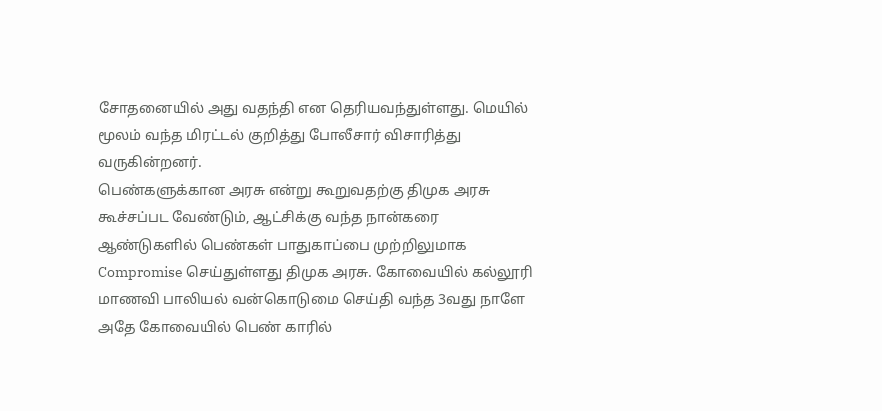சோதனையில் அது வதந்தி என தெரியவந்துள்ளது. மெயில் மூலம் வந்த மிரட்டல் குறித்து போலீசார் விசாரித்து வருகின்றனர்.
பெண்களுக்கான அரசு என்று கூறுவதற்கு திமுக அரசு கூச்சப்பட வேண்டும், ஆட்சிக்கு வந்த நான்கரை ஆண்டுகளில் பெண்கள் பாதுகாப்பை முற்றிலுமாக Compromise செய்துள்ளது திமுக அரசு. கோவையில் கல்லூரி மாணவி பாலியல் வன்கொடுமை செய்தி வந்த 3வது நாளே அதே கோவையில் பெண் காரில்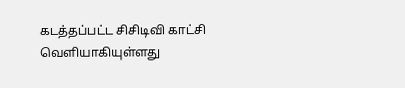கடத்தப்பட்ட சிசிடிவி காட்சி வெளியாகியுள்ளது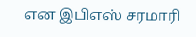என இபிஎஸ் சரமாரி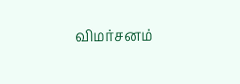விமர்சனம்